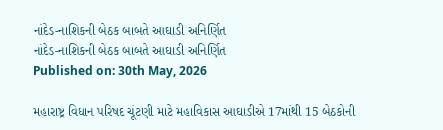નાંદેડ-નાશિકની બેઠક બાબતે આઘાડી અનિર્ણિત
નાંદેડ-નાશિકની બેઠક બાબતે આઘાડી અનિર્ણિત
Published on: 30th May, 2026

મહારાષ્ટ્ર વિધાન પરિષદ ચૂંટણી માટે મહાવિકાસ આઘાડીએ 17માંથી 15 બેઠકોની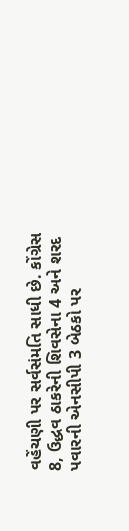વહેંચણી પર સર્વસંમતિ સાધી છે. કોંગ્રેસ 8, ઉદ્ધવ ઠાકરેની શિવસેના 4 અને શરદ પવારની એનસીપી 3 બેઠકો પર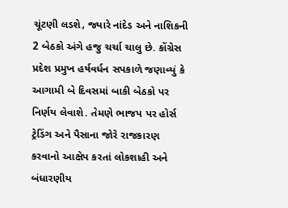ચૂંટણી લડશે, જ્યારે નાંદેડ અને નાશિકની 2 બેઠકો અંગે હજુ ચર્ચા ચાલુ છે. કોંગ્રેસ પ્રદેશ પ્રમુખ હર્ષવર્ધન સપકાળે જણાવ્યું કે આગામી બે દિવસમાં બાકી બેઠકો પર નિર્ણય લેવાશે. તેમણે ભાજપ પર હોર્સ ટ્રેડિંગ અને પૈસાના જોરે રાજકારણ કરવાનો આક્ષેપ કરતાં લોકશાહી અને બંધારણીય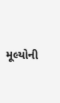મૂલ્યોની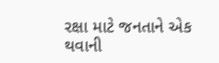રક્ષા માટે જનતાને એક થવાની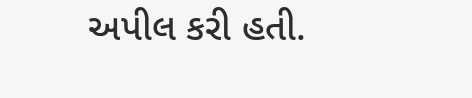અપીલ કરી હતી.